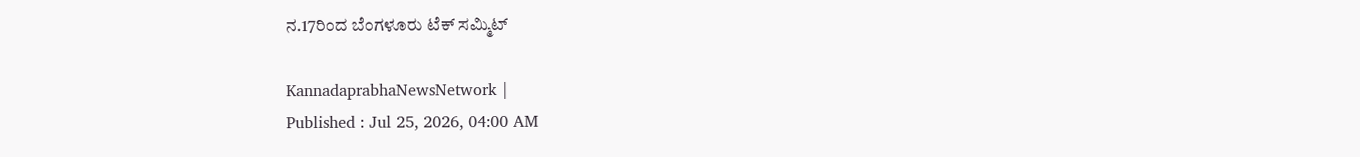ನ.17ರಿಂದ ಬೆಂಗಳೂರು ಟೆಕ್‌ ಸಮ್ಮಿಟ್‌

KannadaprabhaNewsNetwork |
Published : Jul 25, 2026, 04:00 AM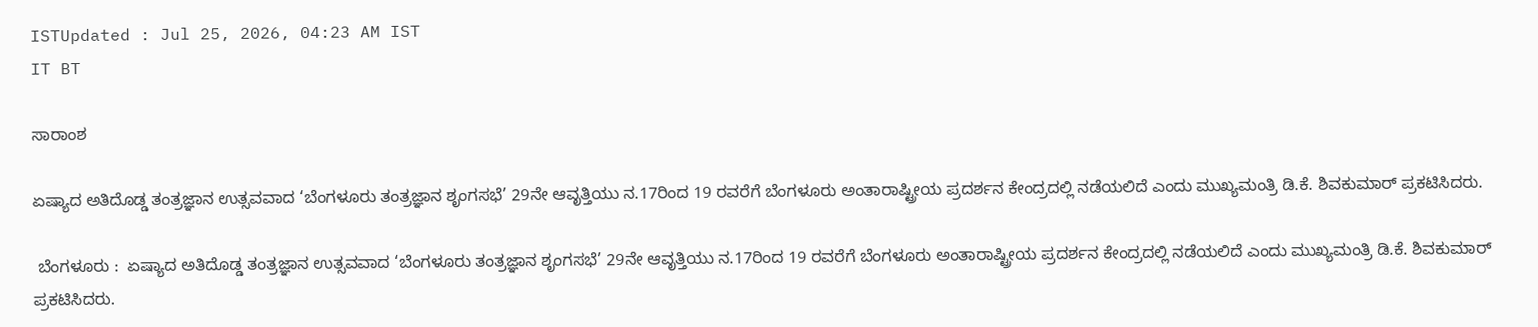ISTUpdated : Jul 25, 2026, 04:23 AM IST
IT BT

ಸಾರಾಂಶ

ಏಷ್ಯಾದ ಅತಿದೊಡ್ಡ ತಂತ್ರಜ್ಞಾನ ಉತ್ಸವವಾದ ‘ಬೆಂಗಳೂರು ತಂತ್ರಜ್ಞಾನ ಶೃಂಗಸಭೆ’ 29ನೇ ಆವೃತ್ತಿಯು ನ.17ರಿಂದ 19 ರವರೆಗೆ ಬೆಂಗಳೂರು ಅಂತಾರಾಷ್ಟ್ರೀಯ ಪ್ರದರ್ಶನ ಕೇಂದ್ರದಲ್ಲಿ ನಡೆಯಲಿದೆ ಎಂದು ಮುಖ್ಯಮಂತ್ರಿ ಡಿ.ಕೆ. ಶಿವಕುಮಾರ್‌ ಪ್ರಕಟಿಸಿದರು.

 ಬೆಂಗಳೂರು :  ಏಷ್ಯಾದ ಅತಿದೊಡ್ಡ ತಂತ್ರಜ್ಞಾನ ಉತ್ಸವವಾದ ‘ಬೆಂಗಳೂರು ತಂತ್ರಜ್ಞಾನ ಶೃಂಗಸಭೆ’ 29ನೇ ಆವೃತ್ತಿಯು ನ.17ರಿಂದ 19 ರವರೆಗೆ ಬೆಂಗಳೂರು ಅಂತಾರಾಷ್ಟ್ರೀಯ ಪ್ರದರ್ಶನ ಕೇಂದ್ರದಲ್ಲಿ ನಡೆಯಲಿದೆ ಎಂದು ಮುಖ್ಯಮಂತ್ರಿ ಡಿ.ಕೆ. ಶಿವಕುಮಾರ್‌ ಪ್ರಕಟಿಸಿದರು.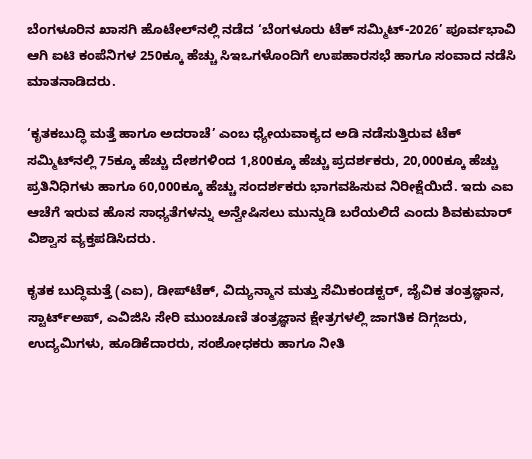ಬೆಂಗಳೂರಿನ ಖಾಸಗಿ ಹೊಟೇಲ್‌ನಲ್ಲಿ ನಡೆದ ‘ಬೆಂಗಳೂರು ಟೆಕ್ ಸಮ್ಮಿಟ್-2026’ ಪೂರ್ವಭಾವಿ ಆಗಿ ಐಟಿ ಕಂಪೆನಿಗಳ 250ಕ್ಕೂ ಹೆಚ್ಚು ಸಿಇಒಗಳೊಂದಿಗೆ ಉಪಹಾರಸಭೆ ಹಾಗೂ ಸಂವಾದ ನಡೆಸಿ ಮಾತನಾಡಿದರು.

‘ಕೃತಕಬುದ್ಧಿ ಮತ್ತೆ ಹಾಗೂ ಅದರಾಚೆ’ ಎಂಬ ಧ್ಯೇಯವಾಕ್ಯದ ಅಡಿ ನಡೆಸುತ್ತಿರುವ ಟೆಕ್‌ ಸಮ್ಮಿಟ್‌ನಲ್ಲಿ 75ಕ್ಕೂ ಹೆಚ್ಚು ದೇಶಗಳಿಂದ 1,800ಕ್ಕೂ ಹೆಚ್ಚು ಪ್ರದರ್ಶಕರು, 20,000ಕ್ಕೂ ಹೆಚ್ಚು ಪ್ರತಿನಿಧಿಗಳು ಹಾಗೂ 60,000ಕ್ಕೂ ಹೆಚ್ಚು ಸಂದರ್ಶಕರು ಭಾಗವಹಿಸುವ ನಿರೀಕ್ಷೆಯಿದೆ. ಇದು ಎಐ ಆಚೆಗೆ ಇರುವ ಹೊಸ ಸಾಧ್ಯತೆಗಳನ್ನು ಅನ್ವೇಷಿಸಲು ಮುನ್ನುಡಿ ಬರೆಯಲಿದೆ ಎಂದು ಶಿವಕುಮಾರ್‌ ವಿಶ್ವಾಸ ವ್ಯಕ್ತಪಡಿಸಿದರು.

ಕೃತಕ ಬುದ್ಧಿಮತ್ತೆ (ಎಐ), ಡೀಪ್‌ಟೆಕ್, ವಿದ್ಯುನ್ಮಾನ ಮತ್ತು ಸೆಮಿಕಂಡಕ್ಟರ್‌, ಜೈವಿಕ ತಂತ್ರಜ್ಞಾನ, ಸ್ಟಾರ್ಟ್‌ಅಪ್‌, ಎವಿಜಿಸಿ ಸೇರಿ ಮುಂಚೂಣಿ ತಂತ್ರಜ್ಞಾನ ಕ್ಷೇತ್ರಗಳಲ್ಲಿ ಜಾಗತಿಕ ದಿಗ್ಗಜರು, ಉದ್ಯಮಿಗಳು, ಹೂಡಿಕೆದಾರರು, ಸಂಶೋಧಕರು ಹಾಗೂ ನೀತಿ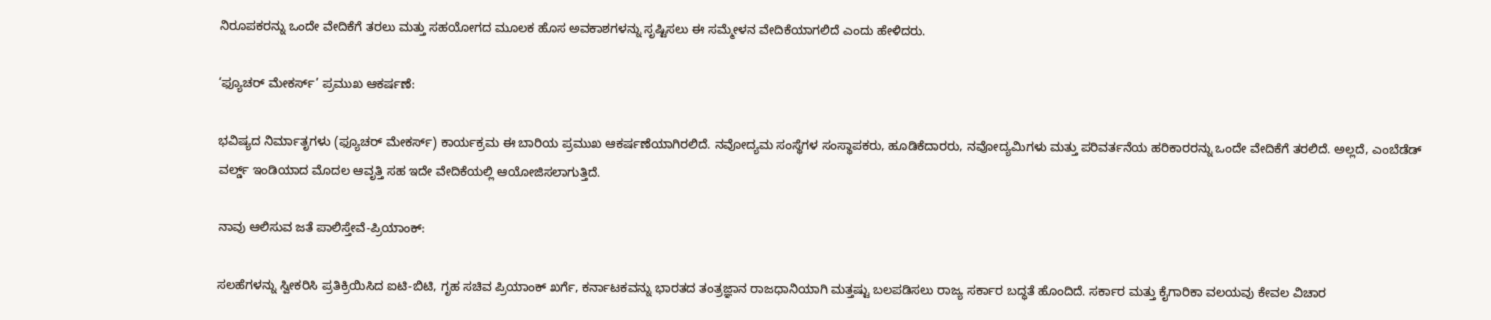ನಿರೂಪಕರನ್ನು ಒಂದೇ ವೇದಿಕೆಗೆ ತರಲು ಮತ್ತು ಸಹಯೋಗದ ಮೂಲಕ ಹೊಸ ಅವಕಾಶಗಳನ್ನು ಸೃಷ್ಟಿಸಲು ಈ ಸಮ್ಮೇಳನ ವೇದಿಕೆಯಾಗಲಿದೆ ಎಂದು ಹೇಳಿದರು.

‘ಫ್ಯೂಚರ್‌ ಮೇಕರ್ಸ್‌’ ಪ್ರಮುಖ ಆಕರ್ಷಣೆ:

ಭವಿಷ್ಯದ ನಿರ್ಮಾತೃಗಳು (ಫ್ಯೂಚರ್‌ ಮೇಕರ್ಸ್‌) ಕಾರ್ಯಕ್ರಮ ಈ ಬಾರಿಯ ಪ್ರಮುಖ ಆಕರ್ಷಣೆಯಾಗಿರಲಿದೆ. ನವೋದ್ಯಮ ಸಂಸ್ಥೆಗಳ ಸಂಸ್ಥಾಪಕರು, ಹೂಡಿಕೆದಾರರು, ನವೋದ್ಯಮಿಗಳು ಮತ್ತು ಪರಿವರ್ತನೆಯ ಹರಿಕಾರರನ್ನು ಒಂದೇ ವೇದಿಕೆಗೆ ತರಲಿದೆ. ಅಲ್ಲದೆ, ಎಂಬೆಡೆಡ್ ವರ್ಲ್ಡ್ ಇಂಡಿಯಾದ ಮೊದಲ ಆವೃತ್ತಿ ಸಹ ಇದೇ ವೇದಿಕೆಯಲ್ಲಿ ಆಯೋಜಿಸಲಾಗುತ್ತಿದೆ.

ನಾವು ಆಲಿಸುವ ಜತೆ ಪಾಲಿಸ್ತೇವೆ-ಪ್ರಿಯಾಂಕ್‌:

ಸಲಹೆಗಳನ್ನು ಸ್ವೀಕರಿಸಿ ಪ್ರತಿಕ್ರಿಯಿಸಿದ ಐಟಿ-ಬಿಟಿ, ಗೃಹ ಸಚಿವ ಪ್ರಿಯಾಂಕ್‌ ಖರ್ಗೆ, ಕರ್ನಾಟಕವನ್ನು ಭಾರತದ ತಂತ್ರಜ್ಞಾನ ರಾಜಧಾನಿಯಾಗಿ ಮತ್ತಷ್ಟು ಬಲಪಡಿಸಲು ರಾಜ್ಯ ಸರ್ಕಾರ ಬದ್ಧತೆ ಹೊಂದಿದೆ. ಸರ್ಕಾರ ಮತ್ತು ಕೈಗಾರಿಕಾ ವಲಯವು ಕೇವಲ ವಿಚಾರ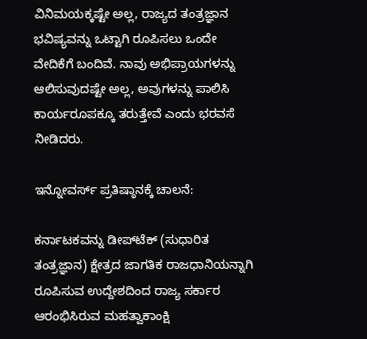ವಿನಿಮಯಕ್ಕಷ್ಟೇ ಅಲ್ಲ, ರಾಜ್ಯದ ತಂತ್ರಜ್ಞಾನ ಭವಿಷ್ಯವನ್ನು ಒಟ್ಟಾಗಿ ರೂಪಿಸಲು ಒಂದೇ ವೇದಿಕೆಗೆ ಬಂದಿವೆ. ನಾವು ಅಭಿಪ್ರಾಯಗಳನ್ನು ಆಲಿಸುವುದಷ್ಟೇ ಅಲ್ಲ, ಅವುಗಳನ್ನು ಪಾಲಿಸಿ ಕಾರ್ಯರೂಪಕ್ಕೂ ತರುತ್ತೇವೆ ಎಂದು ಭರವಸೆ ನೀಡಿದರು.

ಇನ್ನೋವರ್ಸ್ ಪ್ರತಿಷ್ಠಾನಕ್ಕೆ ಚಾಲನೆ:

ಕರ್ನಾಟಕವನ್ನು ಡೀಪ್‌ಟೆಕ್‌ (ಸುಧಾರಿತ ತಂತ್ರಜ್ಞಾನ) ಕ್ಷೇತ್ರದ ಜಾಗತಿಕ ರಾಜಧಾನಿಯನ್ನಾಗಿ ರೂಪಿಸುವ ಉದ್ದೇಶದಿಂದ ರಾಜ್ಯ ಸರ್ಕಾರ ಆರಂಭಿಸಿರುವ ಮಹತ್ವಾಕಾಂಕ್ಷಿ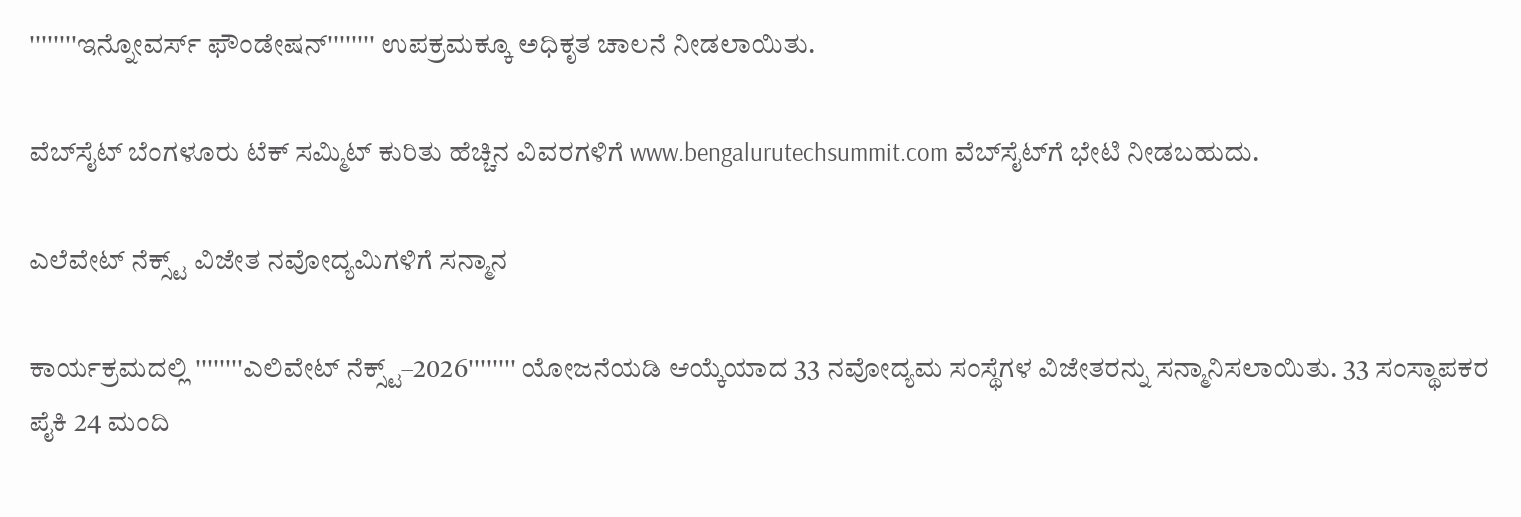''''''''ಇನ್ನೋವರ್ಸ್ ಫೌಂಡೇಷನ್‌'''''''' ಉಪಕ್ರಮಕ್ಕೂ ಅಧಿಕೃತ ಚಾಲನೆ ನೀಡಲಾಯಿತು.

ವೆಬ್‌ಸೈಟ್‌ ಬೆಂಗಳೂರು ಟೆಕ್‌ ಸಮ್ಮಿಟ್‌ ಕುರಿತು ಹೆಚ್ಚಿನ ವಿವರಗಳಿಗೆ www.bengalurutechsummit.com ವೆಬ್‌ಸೈಟ್‌ಗೆ ಭೇಟಿ ನೀಡಬಹುದು.

ಎಲೆವೇಟ್‌ ನೆಕ್ಸ್ಟ್‌ ವಿಜೇತ ನವೋದ್ಯಮಿಗಳಿಗೆ ಸನ್ಮಾನ

ಕಾರ್ಯಕ್ರಮದಲ್ಲಿ ''''''''ಎಲಿವೇಟ್ ನೆಕ್ಸ್ಟ್‌–2026'''''''' ಯೋಜನೆಯಡಿ ಆಯ್ಕೆಯಾದ 33 ನವೋದ್ಯಮ ಸಂಸ್ಥೆಗಳ ವಿಜೇತರನ್ನು ಸನ್ಮಾನಿಸಲಾಯಿತು. 33 ಸಂಸ್ಥಾಪಕರ ಪೈಕಿ 24 ಮಂದಿ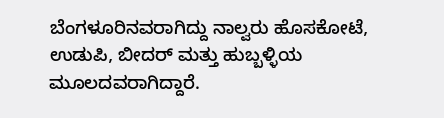ಬೆಂಗಳೂರಿನವರಾಗಿದ್ದು ನಾಲ್ವರು ಹೊಸಕೋಟೆ, ಉಡುಪಿ, ಬೀದರ್ ಮತ್ತು ಹುಬ್ಬಳ್ಳಿಯ ಮೂಲದವರಾಗಿದ್ದಾರೆ.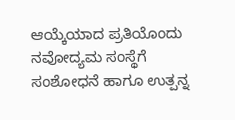ಆಯ್ಕೆಯಾದ ಪ್ರತಿಯೊಂದು ನವೋದ್ಯಮ ಸಂಸ್ಥೆಗೆ ಸಂಶೋಧನೆ ಹಾಗೂ ಉತ್ಪನ್ನ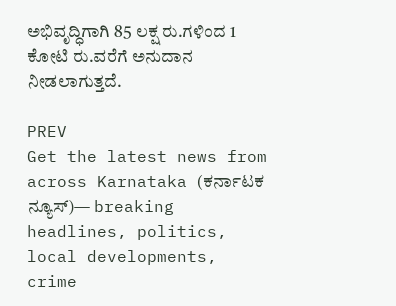ಅಭಿವೃದ್ಧಿಗಾಗಿ 85 ಲಕ್ಷ ರು.ಗಳಿಂದ 1 ಕೋಟಿ ರು.ವರೆಗೆ ಅನುದಾನ ನೀಡಲಾಗುತ್ತದೆ.

PREV
Get the latest news from across Karnataka (ಕರ್ನಾಟಕ ನ್ಯೂಸ್)— breaking headlines, politics, local developments, crime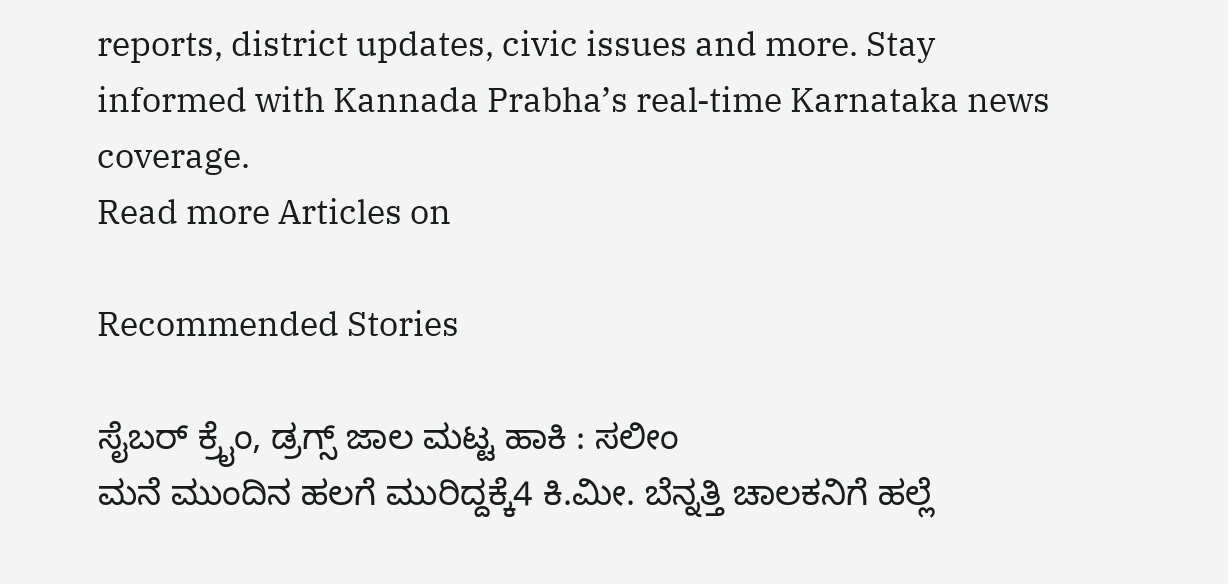reports, district updates, civic issues and more. Stay informed with Kannada Prabha’s real‑time Karnataka news coverage.
Read more Articles on

Recommended Stories

ಸೈಬರ್‌ ಕ್ರೈಂ, ಡ್ರಗ್ಸ್‌ ಜಾಲ ಮಟ್ಟ ಹಾಕಿ : ಸಲೀಂ
ಮನೆ ಮುಂದಿನ ಹಲಗೆ ಮುರಿದ್ದಕ್ಕೆ4 ಕಿ.ಮೀ. ಬೆನ್ನತ್ತಿ ಚಾಲಕನಿಗೆ ಹಲ್ಲೆ